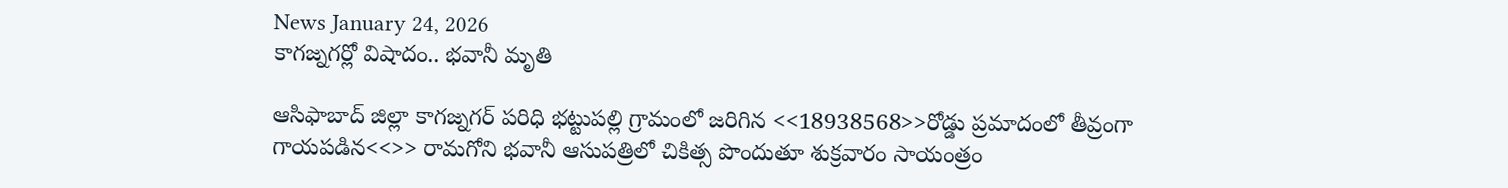News January 24, 2026
కాగజ్నగర్లో విషాదం.. భవానీ మృతి

ఆసిఫాబాద్ జిల్లా కాగజ్నగర్ పరిధి భట్టుపల్లి గ్రామంలో జరిగిన <<18938568>>రోడ్డు ప్రమాదంలో తీవ్రంగా గాయపడిన<<>> రామగోని భవానీ ఆసుపత్రిలో చికిత్స పొందుతూ శుక్రవారం సాయంత్రం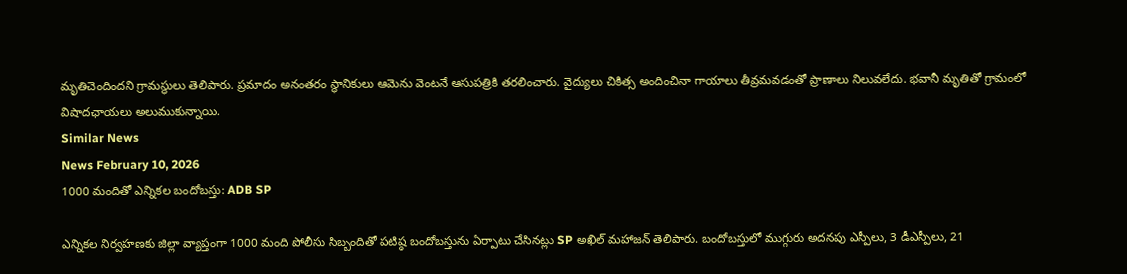మృతిచెందిందని గ్రామస్థులు తెలిపారు. ప్రమాదం అనంతరం స్థానికులు ఆమెను వెంటనే ఆసుపత్రికి తరలించారు. వైద్యులు చికిత్స అందించినా గాయాలు తీవ్రమవడంతో ప్రాణాలు నిలువలేదు. భవానీ మృతితో గ్రామంలో విషాదఛాయలు అలుముకున్నాయి.
Similar News
News February 10, 2026
1000 మందితో ఎన్నికల బందోబస్తు: ADB SP

ఎన్నికల నిర్వహణకు జిల్లా వ్యాప్తంగా 1000 మంది పోలీసు సిబ్బందితో పటిష్ఠ బందోబస్తును ఏర్పాటు చేసినట్లు SP అఖిల్ మహాజన్ తెలిపారు. బందోబస్తులో ముగ్గురు అదనపు ఎస్పీలు, 3 డీఎస్పీలు, 21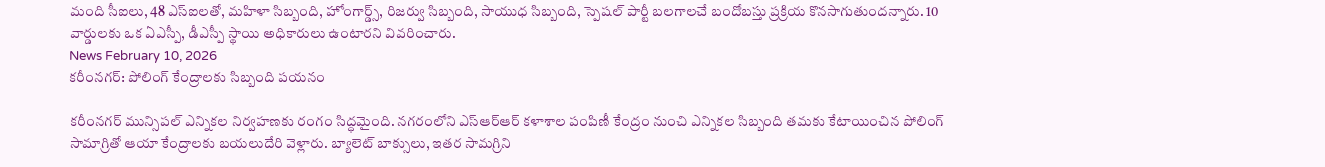మంది సీఐలు, 48 ఎస్ఐలతో, మహిళా సిబ్బంది, హోంగార్డ్స్, రిజర్వు సిబ్బంది, సాయుధ సిబ్బంది, స్పెషల్ పార్టీ బలగాలచే బందోబస్తు ప్రక్రియ కొనసాగుతుందన్నారు. 10 వార్డులకు ఒక ఏఎస్పీ, డీఎస్పీ స్థాయి అధికారులు ఉంటారని వివరించారు.
News February 10, 2026
కరీంనగర్: పోలింగ్ కేంద్రాలకు సిబ్బంది పయనం

కరీంనగర్ మున్సిపల్ ఎన్నికల నిర్వహణకు రంగం సిద్ధమైంది. నగరంలోని ఎస్ఆర్ఆర్ కళాశాల పంపిణీ కేంద్రం నుంచి ఎన్నికల సిబ్బంది తమకు కేటాయించిన పోలింగ్ సామాగ్రితో ఆయా కేంద్రాలకు బయలుదేరి వెళ్లారు. బ్యాలెట్ బాక్సులు, ఇతర సామగ్రిని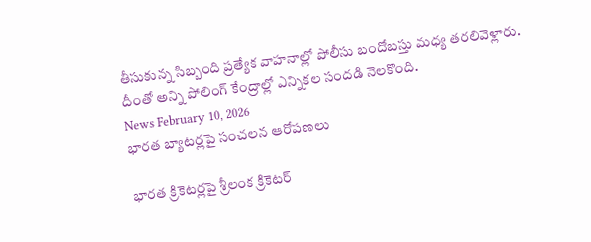తీసుకున్న సిబ్బంది ప్రత్యేక వాహనాల్లో పోలీసు బందోబస్తు మధ్య తరలివెళ్లారు. దీంతో అన్ని పోలింగ్ కేంద్రాల్లో ఎన్నికల సందడి నెలకొంది.
News February 10, 2026
భారత బ్యాటర్లపై సంచలన ఆరోపణలు

భారత క్రికెటర్లపై శ్రీలంక క్రికెటర్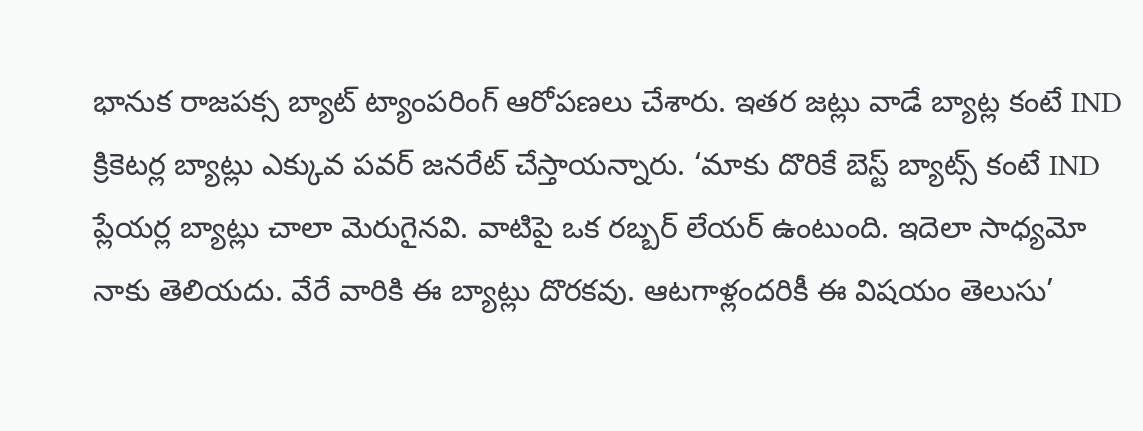భానుక రాజపక్స బ్యాట్ ట్యాంపరింగ్ ఆరోపణలు చేశారు. ఇతర జట్లు వాడే బ్యాట్ల కంటే IND క్రికెటర్ల బ్యాట్లు ఎక్కువ పవర్ జనరేట్ చేస్తాయన్నారు. ‘మాకు దొరికే బెస్ట్ బ్యాట్స్ కంటే IND ప్లేయర్ల బ్యాట్లు చాలా మెరుగైనవి. వాటిపై ఒక రబ్బర్ లేయర్ ఉంటుంది. ఇదెలా సాధ్యమో నాకు తెలియదు. వేరే వారికి ఈ బ్యాట్లు దొరకవు. ఆటగాళ్లందరికీ ఈ విషయం తెలుసు’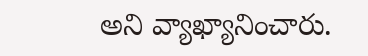అని వ్యాఖ్యానించారు.